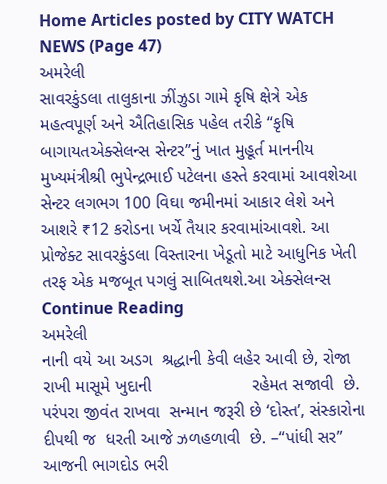Home Articles posted by CITY WATCH NEWS (Page 47)
અમરેલી
સાવરકુંડલા તાલુકાના ઝીંઝુડા ગામે કૃષિ ક્ષેત્રે એક મહત્વપૂર્ણ અને ઐતિહાસિક પહેલ તરીકે “કૃષિ બાગાયતએક્સેલન્સ સેન્ટર”નું ખાત મુહૂર્ત માનનીય મુખ્યમંત્રીશ્રી ભુપેન્દ્રભાઈ પટેલના હસ્તે કરવામાં આવશેઆ સેન્ટર લગભગ 100 વિઘા જમીનમાં આકાર લેશે અને આશરે ₹12 કરોડના ખર્ચે તૈયાર કરવામાંઆવશે. આ પ્રોજેક્ટ સાવરકુંડલા વિસ્તારના ખેડૂતો માટે આધુનિક ખેતી તરફ એક મજબૂત પગલું સાબિતથશે.આ એક્સેલન્સ Continue Reading
અમરેલી
નાની વયે આ અડગ  શ્રદ્ધાની કેવી લહેર આવી છે, રોજા રાખી માસૂમે ખુદાની                     રહેમત સજાવી  છે. પરંપરા જીવંત રાખવા  સન્માન જરૂરી છે ‘દોસ્ત’, સંસ્કારોના દીપથી જ  ધરતી આજે ઝળહળાવી  છે. –“પાંધી સર” આજની ભાગદોડ ભરી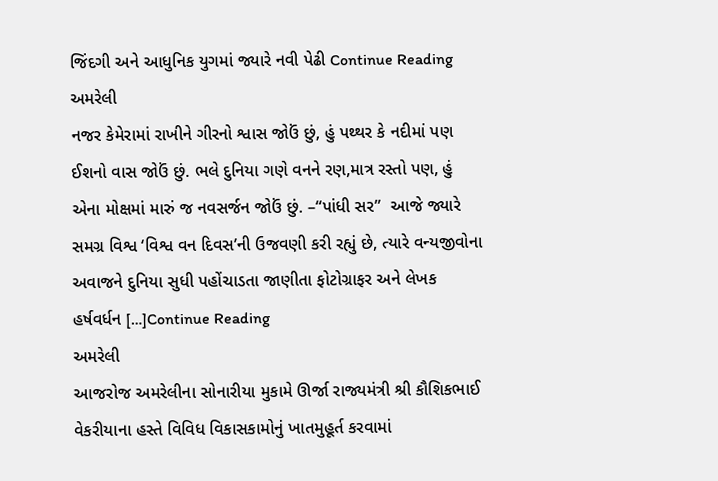જિંદગી અને આધુનિક યુગમાં જ્યારે નવી પેઢી Continue Reading
અમરેલી
નજર કેમેરામાં રાખીને ગીરનો શ્વાસ જોઉં છું, હું પથ્થર કે નદીમાં પણ ઈશનો વાસ જોઉં છું. ભલે દુનિયા ગણે વનને રણ,માત્ર રસ્તો પણ, હું એના મોક્ષમાં મારું જ નવસર્જન જોઉં છું. –“પાંધી સર”  આજે જ્યારે સમગ્ર વિશ્વ ‘વિશ્વ વન દિવસ’ની ઉજવણી કરી રહ્યું છે, ત્યારે વન્યજીવોના અવાજને દુનિયા સુધી પહોંચાડતા જાણીતા ફોટોગ્રાફર અને લેખક હર્ષવર્ધન […]Continue Reading
અમરેલી
આજરોજ અમરેલીના સોનારીયા મુકામે ઊર્જા રાજ્યમંત્રી શ્રી કૌશિકભાઈ વેકરીયાના હસ્તે વિવિધ વિકાસકામોનું ખાતમુહૂર્ત કરવામાં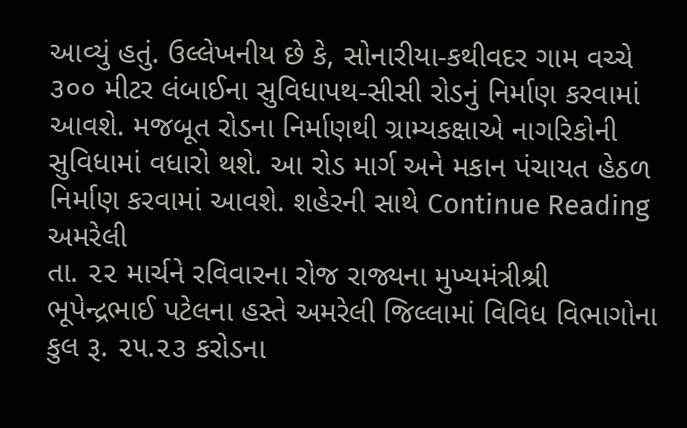આવ્યું હતું. ઉલ્લેખનીય છે કે, સોનારીયા-કથીવદર ગામ વચ્ચે ૩૦૦ મીટર લંબાઈના સુવિધાપથ-સીસી રોડનું નિર્માણ કરવામાં આવશે. મજબૂત રોડના નિર્માણથી ગ્રામ્યકક્ષાએ નાગરિકોની સુવિધામાં વધારો થશે. આ રોડ માર્ગ અને મકાન પંચાયત હેઠળ નિર્માણ કરવામાં આવશે. શહેરની સાથે Continue Reading
અમરેલી
તા. ૨૨ માર્ચને રવિવારના રોજ રાજ્યના મુખ્યમંત્રીશ્રી ભૂપેન્દ્રભાઈ પટેલના હસ્તે અમરેલી જિલ્લામાં વિવિધ વિભાગોના કુલ રૂ. ૨૫.૨૩ કરોડના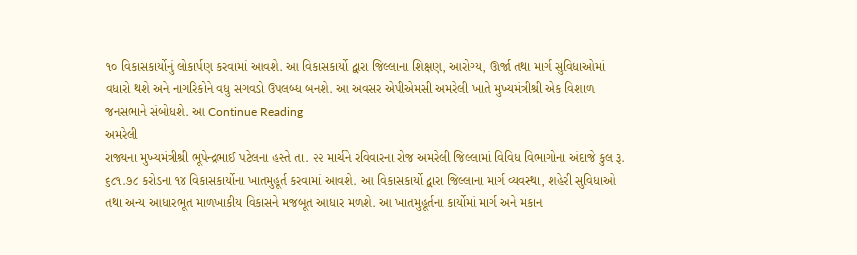૧૦ વિકાસકાર્યોનું લોકાર્પણ કરવામાં આવશે. આ વિકાસકાર્યો દ્વારા જિલ્લાના શિક્ષણ, આરોગ્ય, ઊર્જા તથા માર્ગ સુવિધાઓમાં વધારો થશે અને નાગરિકોને વધુ સગવડો ઉપલબ્ધ બનશે. આ અવસર એપીએમસી અમરેલી ખાતે મુખ્યમંત્રીશ્રી એક વિશાળ જનસભાને સંબોધશે. આ Continue Reading
અમરેલી
રાજ્યના મુખ્યમંત્રીશ્રી ભૂપેન્દ્રભાઈ પટેલના હસ્તે તા. ૨૨ માર્ચને રવિવારના રોજ અમરેલી જિલ્લામાં વિવિધ વિભાગોના અંદાજે કુલ રૂ. ૬૮૧.૭૮ કરોડના ૧૪ વિકાસકાર્યોના ખાતમુહૂર્ત કરવામાં આવશે. આ વિકાસકાર્યો દ્વારા જિલ્લાના માર્ગ વ્યવસ્થા, શહેરી સુવિધાઓ તથા અન્ય આધારભૂત માળખાકીય વિકાસને મજબૂત આધાર મળશે. આ ખાતમુહૂર્તના કાર્યોમાં માર્ગ અને મકાન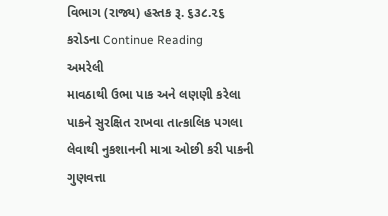વિભાગ (રાજ્ય) હસ્તક રૂ. ૬૩૮.૨૬ કરોડના Continue Reading
અમરેલી
માવઠાથી ઉભા પાક અને લણણી કરેલા પાકને સુરક્ષિત રાખવા તાત્કાલિક પગલા લેવાથી નુકશાનની માત્રા ઓછી કરી પાકની ગુણવત્તા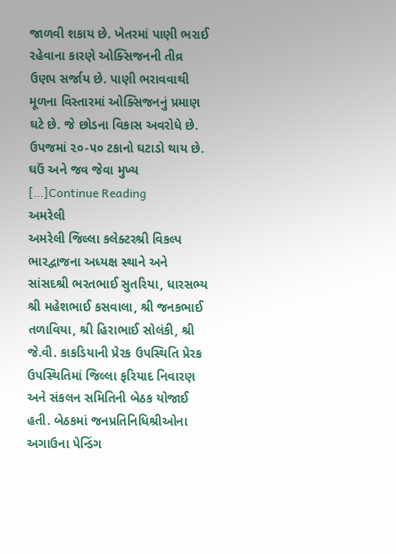જાળવી શકાય છે. ખેતરમાં પાણી ભરાઈ રહેવાના કારણે ઓક્સિજનની તીવ્ર ઉણપ સર્જાય છે. પાણી ભરાવવાથી મૂળના વિસ્તારમાં ઓક્સિજનનું પ્રમાણ ઘટે છે. જે છોડના વિકાસ અવરોધે છે. ઉપજમાં ૨૦-૫૦ ટકાનો ઘટાડો થાય છે. ઘઉં અને જવ જેવા મુખ્ય […]Continue Reading
અમરેલી
અમરેલી જિલ્લા કલેક્ટરશ્રી વિકલ્પ ભારદ્વાજના અધ્યક્ષ સ્થાને અને સાંસદશ્રી ભરતભાઈ સુતરિયા, ધારસભ્ય શ્રી મહેશભાઈ કસવાલા, શ્રી જનકભાઈ તળાવિયા, શ્રી હિરાભાઈ સોલંકી, શ્રી જે.વી. કાકડિયાની પ્રેરક ઉપસ્થિતિ પ્રેરક ઉપસ્થિતિમાં જિલ્લા ફરિયાદ નિવારણ અને સંકલન સમિતિની બેઠક યોજાઈ હતી. બેઠકમાં જનપ્રતિનિધિશ્રીઓના અગાઉના પેન્ડિંગ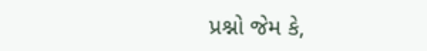પ્રશ્નો જેમ કે,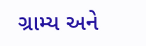ગ્રામ્ય અને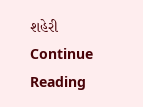શહેરી Continue Reading